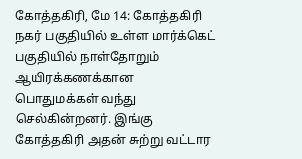கோத்தகிரி, மே 14: கோத்தகிரி நகர் பகுதியில் உள்ள மார்க்கெட் பகுதியில் நாள்தோறும் ஆயிரக்கணக்கான பொதுமக்கள் வந்து செல்கின்றனர். இங்கு கோத்தகிரி அதன் சுற்று வட்டார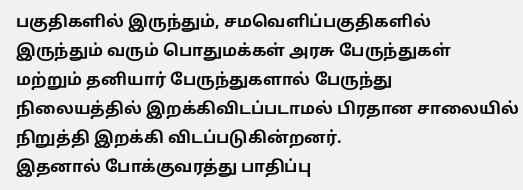பகுதிகளில் இருந்தும், சமவெளிப்பகுதிகளில் இருந்தும் வரும் பொதுமக்கள் அரசு பேருந்துகள் மற்றும் தனியார் பேருந்துகளால் பேருந்து நிலையத்தில் இறக்கிவிடப்படாமல் பிரதான சாலையில் நிறுத்தி இறக்கி விடப்படுகின்றனர்.
இதனால் போக்குவரத்து பாதிப்பு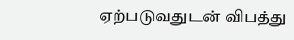ஏற்படுவதுடன் விபத்து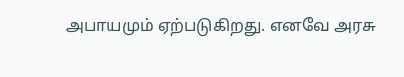அபாயமும் ஏற்படுகிறது. எனவே அரசு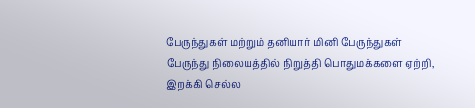பேருந்துகள் மற்றும் தனியார் மினி பேருந்துகள் பேருந்து நிலையத்தில் நிறுத்தி பொதுமக்களை ஏற்றி, இறக்கி செல்ல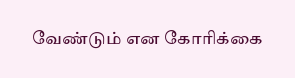வேண்டும் என கோரிக்கை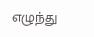எழுந்து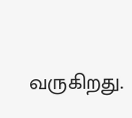வருகிறது.